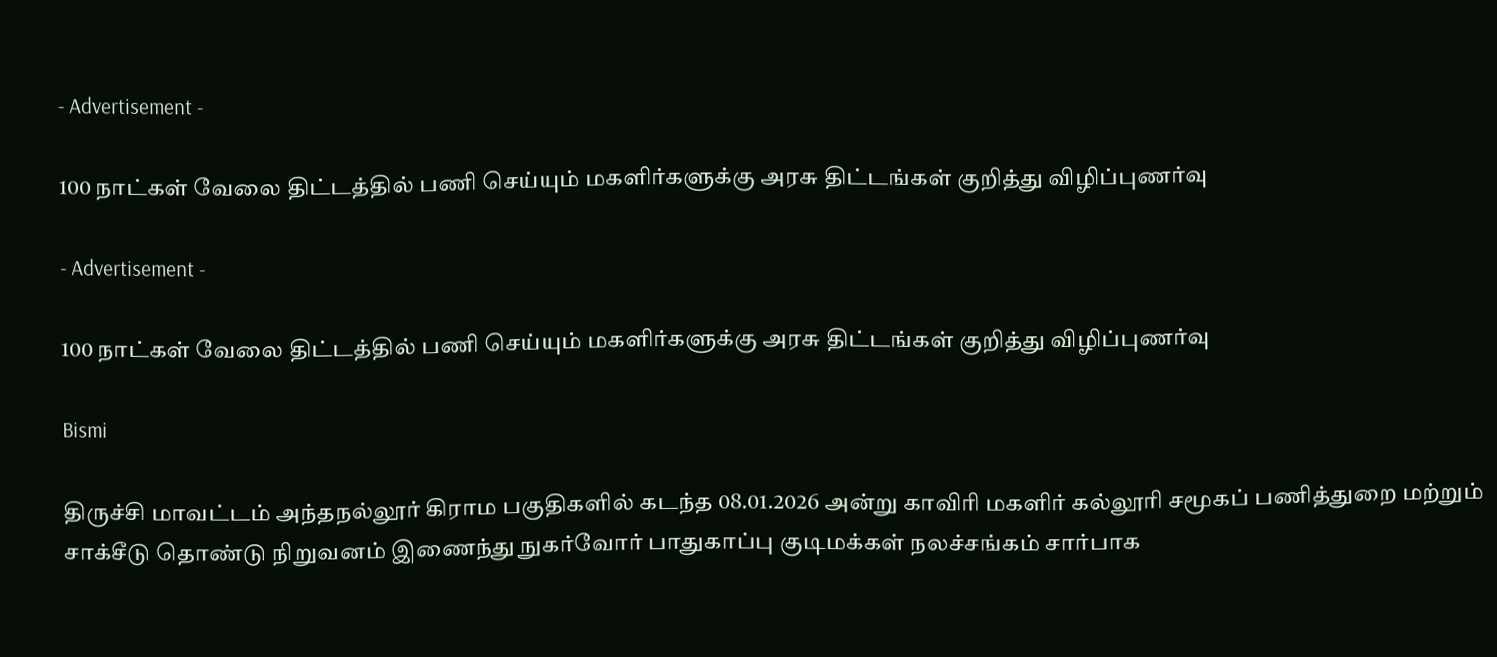- Advertisement -

100 நாட்கள் வேலை திட்டத்தில் பணி செய்யும் மகளிர்களுக்கு அரசு திட்டங்கள் குறித்து விழிப்புணர்வு

- Advertisement -

100 நாட்கள் வேலை திட்டத்தில் பணி செய்யும் மகளிர்களுக்கு அரசு திட்டங்கள் குறித்து விழிப்புணர்வு

Bismi

திருச்சி மாவட்டம் அந்தநல்லூர் கிராம பகுதிகளில் கடந்த 08.01.2026 அன்று காவிரி மகளிர் கல்லூரி சமூகப் பணித்துறை மற்றும் சாக்சீடு தொண்டு நிறுவனம் இணைந்து நுகர்வோர் பாதுகாப்பு குடிமக்கள் நலச்சங்கம் சார்பாக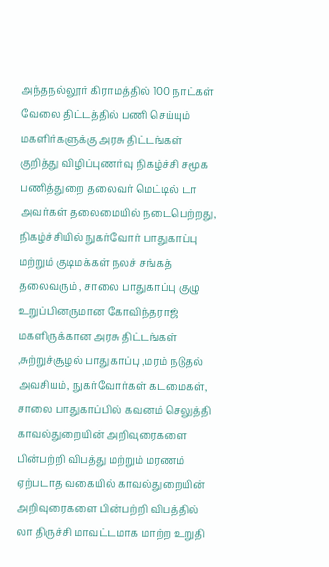அந்தநல்லூர் கிராமத்தில் 100 நாட்கள் வேலை திட்டத்தில் பணி செய்யும் மகளிர்களுக்கு அரசு திட்டங்கள் குறித்து விழிப்புணர்வு நிகழ்ச்சி சமூக பணித்துறை தலைவர் மெட்டில் டா அவர்கள் தலைமையில் நடைபெற்றது, நிகழ்ச்சியில் நுகர்வோர் பாதுகாப்பு மற்றும் குடிமக்கள் நலச் சங்கத் தலைவரும் , சாலை பாதுகாப்பு குழு உறுப்பினருமான கோவிந்தராஜ் மகளிருக்கான அரசு திட்டங்கள் ,சுற்றுச்சூழல் பாதுகாப்பு ,மரம் நடுதல் அவசியம், நுகர்வோர்கள் கடமைகள், சாலை பாதுகாப்பில் கவனம் செலுத்தி காவல்துறையின் அறிவுரைகளை பின்பற்றி விபத்து மற்றும் மரணம் ஏற்படாத வகையில் காவல்துறையின் அறிவுரைகளை பின்பற்றி விபத்தில் லா திருச்சி மாவட்டமாக மாற்ற உறுதி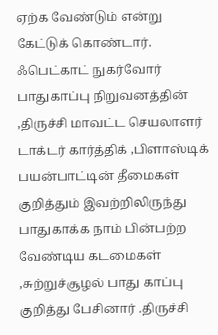ஏற்க வேண்டும் என்று கேட்டுக் கொண்டார். ஃபெட்காட் நுகர்வோர் பாதுகாப்பு நிறுவனத்தின் ,திருச்சி மாவட்ட செயலாளர் டாக்டர் கார்த்திக் ,பிளாஸ்டிக் பயன்பாட்டின் தீமைகள் குறித்தும் இவற்றிலிருந்து பாதுகாக்க நாம் பின்பற்ற வேண்டிய கடமைகள் ,சுற்றுச்சூழல் பாது காப்பு குறித்து பேசினார் .திருச்சி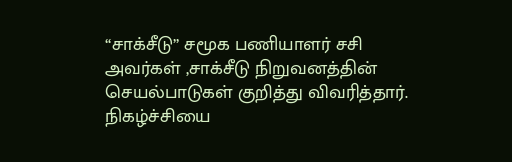“சாக்சீடு” சமூக பணியாளர் சசி அவர்கள் ,சாக்சீடு நிறுவனத்தின் செயல்பாடுகள் குறித்து விவரித்தார். நிகழ்ச்சியை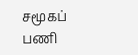சமூகப் பணி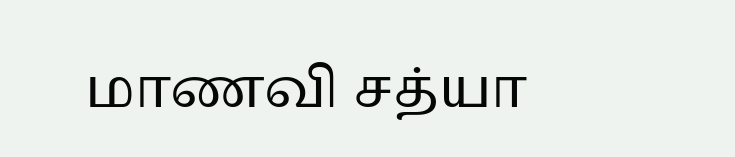மாணவி சத்யா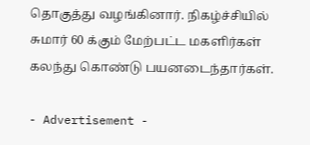தொகுத்து வழங்கினார். நிகழ்ச்சியில் சுமார் 60 க்கும் மேற்பட்ட மகளிர்கள் கலந்து கொண்டு பயனடைந்தார்கள்.

- Advertisement -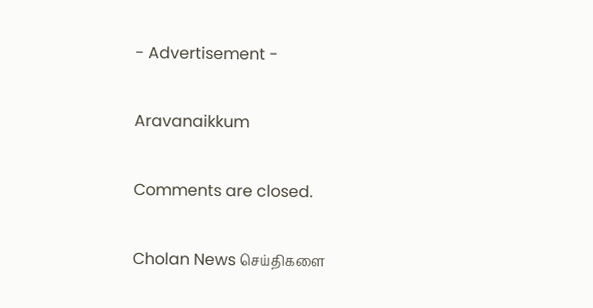- Advertisement -

Aravanaikkum

Comments are closed.

Cholan News செய்திகளை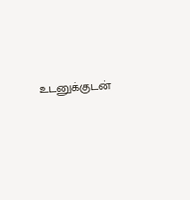உடனுக்குடன்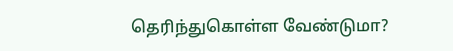தெரிந்துகொள்ள வேண்டுமா?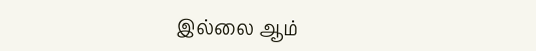இல்லை ஆம்